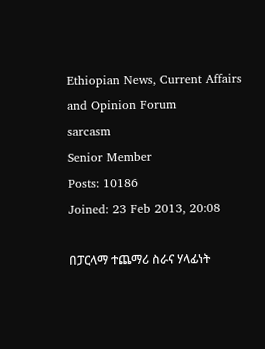Ethiopian News, Current Affairs and Opinion Forum
sarcasm
Senior Member
Posts: 10186
Joined: 23 Feb 2013, 20:08

በፓርላማ ተጨማሪ ስራና ሃላፊነት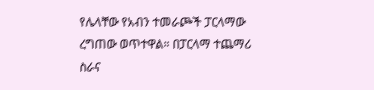የሌላቸው የአብን ተመራጮች ፓርላማው ረግጠው ወጥተዋል። በፓርላማ ተጨማሪ ስራና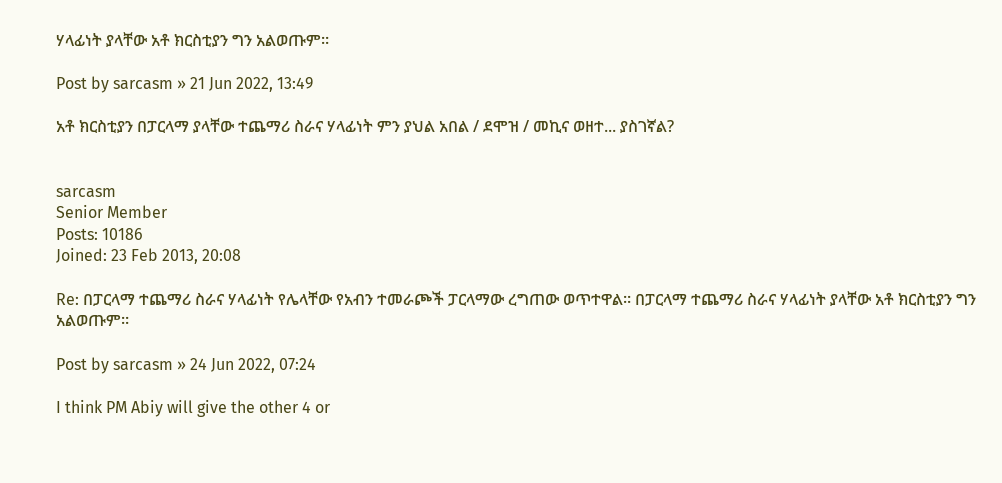ሃላፊነት ያላቸው አቶ ክርስቲያን ግን አልወጡም።

Post by sarcasm » 21 Jun 2022, 13:49

አቶ ክርስቲያን በፓርላማ ያላቸው ተጨማሪ ስራና ሃላፊነት ምን ያህል አበል / ደሞዝ / መኪና ወዘተ... ያስገኛል?


sarcasm
Senior Member
Posts: 10186
Joined: 23 Feb 2013, 20:08

Re: በፓርላማ ተጨማሪ ስራና ሃላፊነት የሌላቸው የአብን ተመራጮች ፓርላማው ረግጠው ወጥተዋል። በፓርላማ ተጨማሪ ስራና ሃላፊነት ያላቸው አቶ ክርስቲያን ግን አልወጡም።

Post by sarcasm » 24 Jun 2022, 07:24

I think PM Abiy will give the other 4 or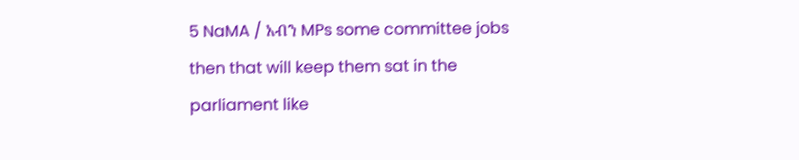5 NaMA / አብን MPs some committee jobs then that will keep them sat in the parliament like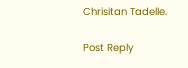Chrisitan Tadelle.

Post Reply